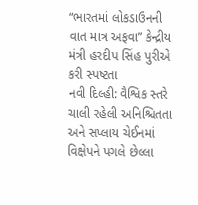“ભારતમાં લોકડાઉનની વાત માત્ર અફવા” કેન્દ્રીય મંત્રી હરદીપ સિંહ પુરીએ કરી સ્પષ્ટતા
નવી દિલ્હી: વૈશ્વિક સ્તરે ચાલી રહેલી અનિશ્ચિતતા અને સપ્લાય ચેઈનમાં વિક્ષેપને પગલે છેલ્લા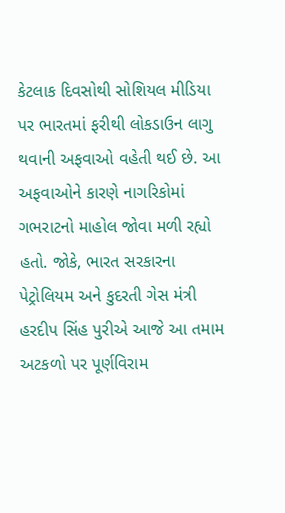કેટલાક દિવસોથી સોશિયલ મીડિયા પર ભારતમાં ફરીથી લોકડાઉન લાગુ થવાની અફવાઓ વહેતી થઈ છે. આ અફવાઓને કારણે નાગરિકોમાં ગભરાટનો માહોલ જોવા મળી રહ્યો હતો. જોકે, ભારત સરકારના પેટ્રોલિયમ અને કુદરતી ગેસ મંત્રી હરદીપ સિંહ પુરીએ આજે આ તમામ અટકળો પર પૂર્ણવિરામ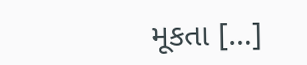મૂકતા […]